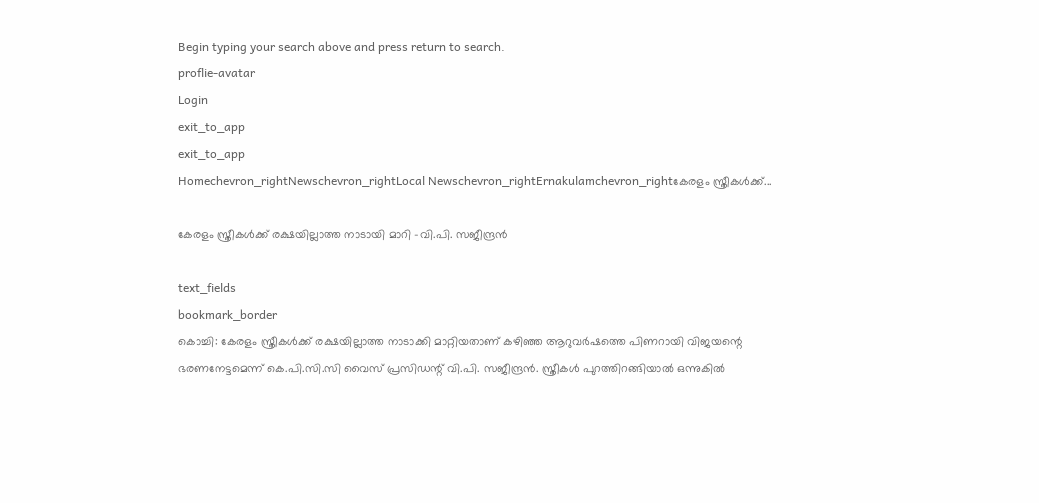Begin typing your search above and press return to search.
proflie-avatar
Login
exit_to_app
exit_to_app
Homechevron_rightNewschevron_rightLocal Newschevron_rightErnakulamchevron_rightകേരളം സ്ത്രീകൾക്ക്...

കേരളം സ്ത്രീകൾക്ക് രക്ഷയില്ലാത്ത നാടായി മാറി -വി.പി. സജീന്ദ്രൻ

text_fields
bookmark_border
കൊച്ചി: കേരളം സ്ത്രീകൾക്ക് രക്ഷയില്ലാത്ത നാടാക്കി മാറ്റിയതാണ് കഴിഞ്ഞ ആറുവർഷത്തെ പിണറായി വിജയന്റെ ഭരണനേട്ടമെന്ന് കെ.പി.സി.സി വൈസ് പ്രസിഡന്റ് വി.പി. സജീന്ദ്രൻ. സ്ത്രീകൾ പുറത്തിറങ്ങിയാൽ ഒന്നുകിൽ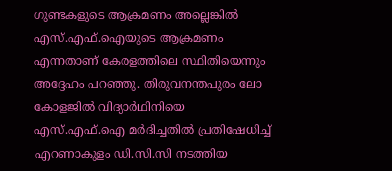ഗുണ്ടകളുടെ ആക്രമണം അല്ലെങ്കിൽ എസ്.എഫ്.ഐയുടെ ആക്രമണം എന്നതാണ് കേരളത്തിലെ സ്ഥിതിയെന്നും അദ്ദേഹം പറഞ്ഞു. തിരുവനന്തപുരം ലോ കോളജിൽ വിദ്യാർഥിനിയെ എസ്.എഫ്.ഐ മർദിച്ചതിൽ പ്രതിഷേധിച്ച് എറണാകുളം ഡി.സി.സി നടത്തിയ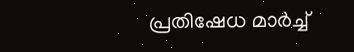പ്രതിഷേധ മാർച്ച്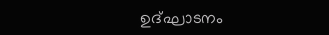ഉദ്‌ഘാടനം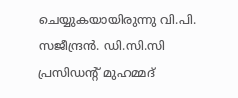ചെയ്യുകയായിരുന്നു വി.പി. സജീന്ദ്രൻ. ഡി.സി.സി പ്രസിഡന്റ് മുഹമ്മദ്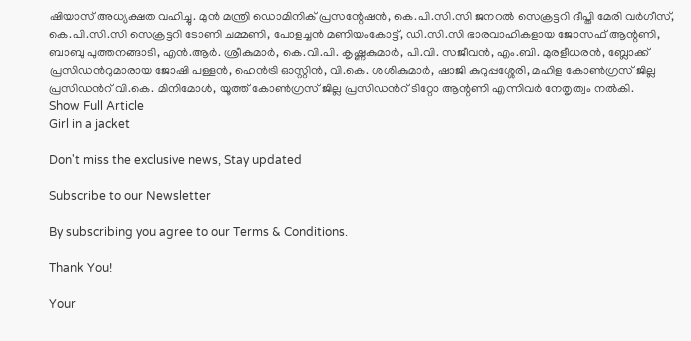ഷിയാസ് അധ്യക്ഷത വഹിച്ചു. മുൻ മന്ത്രി ഡൊമിനിക് പ്രസന്റേഷൻ, കെ.പി.സി.സി ജനറൽ സെക്രട്ടറി ദീപ്തി മേരി വർഗീസ്, കെ.പി.സി.സി സെക്രട്ടറി ടോണി ചമ്മണി, പോളച്ചൻ മണിയംകോട്ട്, ഡി.സി.സി ഭാരവാഹികളായ ജോസഫ് ആന്റണി, ബാബു പുത്തനങ്ങാടി, എൻ.ആർ. ശ്രീകുമാർ, കെ.വി.പി. കൃഷ്ണകുമാർ, പി.വി. സജീവൻ, എം.ബി. മുരളീധരൻ, ബ്ലോക്ക് പ്രസിഡൻറുമാരായ ജോഷി പള്ളൻ, ഹെൻട്രി ഓസ്റ്റിൻ, വി.കെ. ശശികുമാർ, ഷാജി കുറുപ്പശ്ശേരി, മഹിള കോൺഗ്രസ് ജില്ല പ്രസിഡൻറ് വി.കെ. മിനിമോൾ, യൂത്ത് കോൺഗ്രസ് ജില്ല പ്രസിഡൻറ് ടിറ്റോ ആന്റണി എന്നിവർ നേതൃത്വം നൽകി.
Show Full Article
Girl in a jacket

Don't miss the exclusive news, Stay updated

Subscribe to our Newsletter

By subscribing you agree to our Terms & Conditions.

Thank You!

Your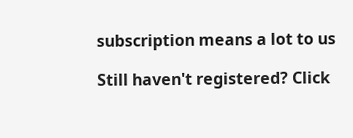subscription means a lot to us

Still haven't registered? Click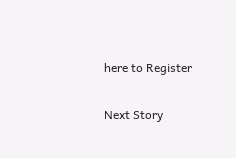here to Register

Next Story